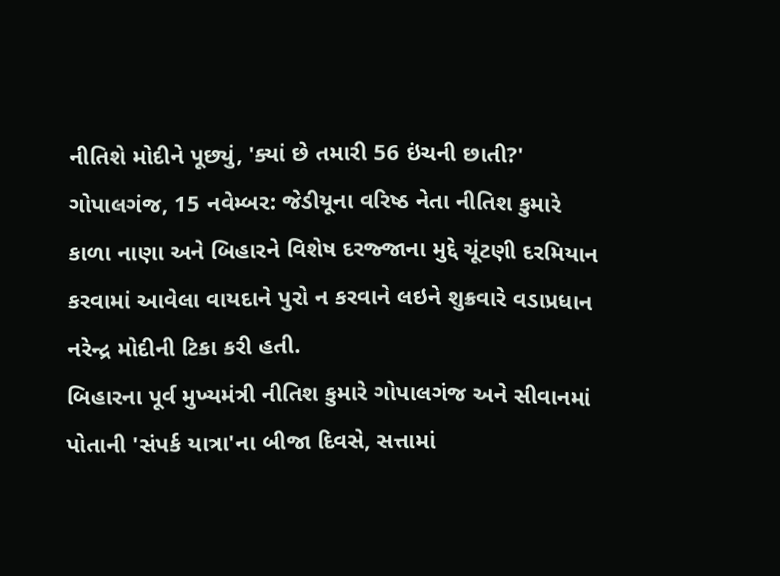નીતિશે મોદીને પૂછ્યું, 'ક્યાં છે તમારી 56 ઇંચની છાતી?'
ગોપાલગંજ, 15 નવેમ્બર: જેડીયૂના વરિષ્ઠ નેતા નીતિશ કુમારે કાળા નાણા અને બિહારને વિશેષ દરજ્જાના મુદ્દે ચૂંટણી દરમિયાન કરવામાં આવેલા વાયદાને પુરો ન કરવાને લઇને શુક્રવારે વડાપ્રધાન નરેન્દ્ર મોદીની ટિકા કરી હતી.
બિહારના પૂર્વ મુખ્યમંત્રી નીતિશ કુમારે ગોપાલગંજ અને સીવાનમાં પોતાની 'સંપર્ક યાત્રા'ના બીજા દિવસે, સત્તામાં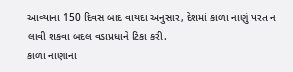આવ્યાના 150 દિવસ બાદ વાયદા અનુસાર, દેશમાં કાળા નાણું પરત ન લાવી શકવા બદલ વડાપ્રધાને ટિકા કરી.
કાળા નાણાના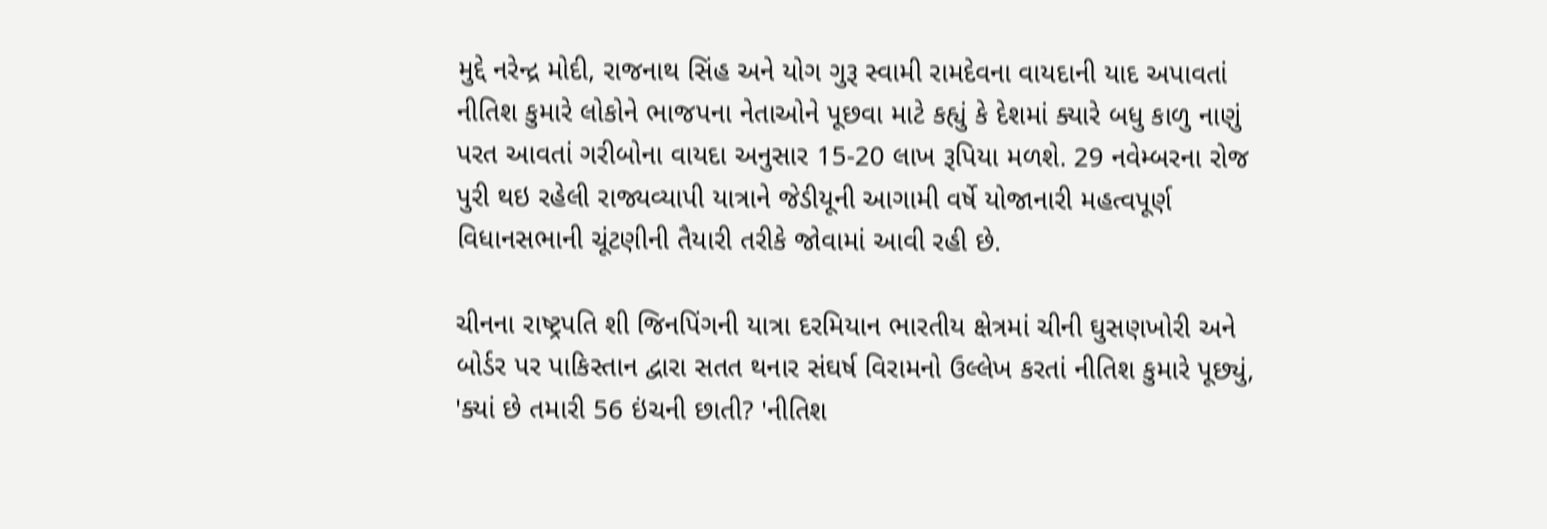મુદ્દે નરેન્દ્ર મોદી, રાજનાથ સિંહ અને યોગ ગુરૂ સ્વામી રામદેવના વાયદાની યાદ અપાવતાં નીતિશ કુમારે લોકોને ભાજપના નેતાઓને પૂછવા માટે કહ્યું કે દેશમાં ક્યારે બધુ કાળુ નાણું પરત આવતાં ગરીબોના વાયદા અનુસાર 15-20 લાખ રૂપિયા મળશે. 29 નવેમ્બરના રોજ પુરી થઇ રહેલી રાજ્યવ્યાપી યાત્રાને જેડીયૂની આગામી વર્ષે યોજાનારી મહત્વપૂર્ણ વિધાનસભાની ચૂંટણીની તૈયારી તરીકે જોવામાં આવી રહી છે.

ચીનના રાષ્ટ્રપતિ શી જિનપિંગની યાત્રા દરમિયાન ભારતીય ક્ષેત્રમાં ચીની ઘુસણખોરી અને બોર્ડર પર પાકિસ્તાન દ્વારા સતત થનાર સંઘર્ષ વિરામનો ઉલ્લેખ કરતાં નીતિશ કુમારે પૂછ્યું, 'ક્યાં છે તમારી 56 ઇંચની છાતી? 'નીતિશ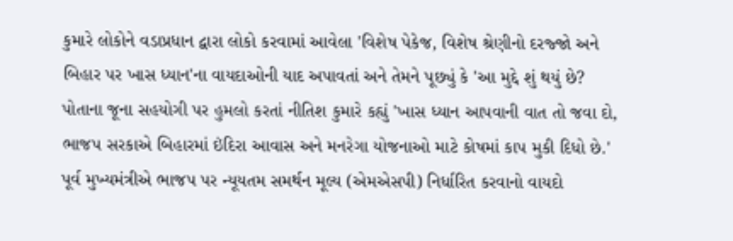કુમારે લોકોને વડાપ્રધાન દ્વારા લોકો કરવામાં આવેલા 'વિશેષ પેકેજ, વિશેષ શ્રેણીનો દરજ્જો અને બિહાર પર ખાસ ધ્યાન'ના વાયદાઓની યાદ અપાવતાં અને તેમને પૂછ્યું કે 'આ મુદ્દે શું થયું છે?
પોતાના જૂના સહયોગી પર હુમલો કરતાં નીતિશ કુમારે કહ્યું 'ખાસ ધ્યાન આપવાની વાત તો જવા દો, ભાજપ સરકાએ બિહારમાં ઇંદિરા આવાસ અને મનરેગા યોજનાઓ માટે કોષમાં કાપ મુકી દિધો છે.' પૂર્વ મુખ્યમંત્રીએ ભાજપ પર ન્યૂયતમ સમર્થન મૂલ્ય (એમએસપી) નિર્ધારિત કરવાનો વાયદો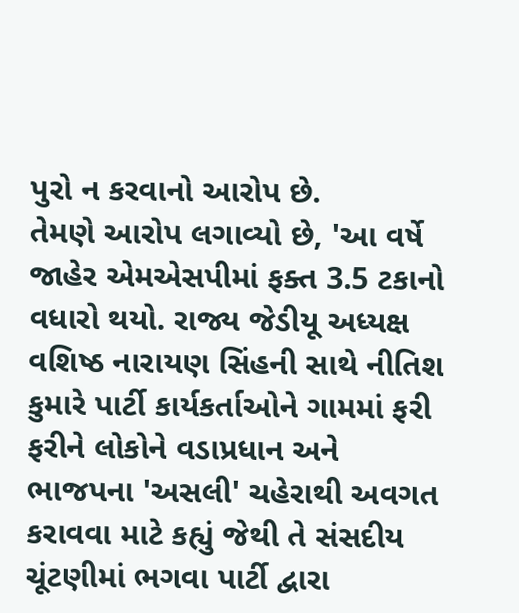પુરો ન કરવાનો આરોપ છે.
તેમણે આરોપ લગાવ્યો છે, 'આ વર્ષે જાહેર એમએસપીમાં ફક્ત 3.5 ટકાનો વધારો થયો. રાજ્ય જેડીયૂ અધ્યક્ષ વશિષ્ઠ નારાયણ સિંહની સાથે નીતિશ કુમારે પાર્ટી કાર્યકર્તાઓને ગામમાં ફરી ફરીને લોકોને વડાપ્રધાન અને ભાજપના 'અસલી' ચહેરાથી અવગત કરાવવા માટે કહ્યું જેથી તે સંસદીય ચૂંટણીમાં ભગવા પાર્ટી દ્વારા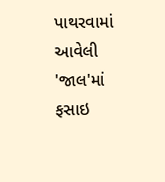પાથરવામાં આવેલી 'જાલ'માં ફસાઇ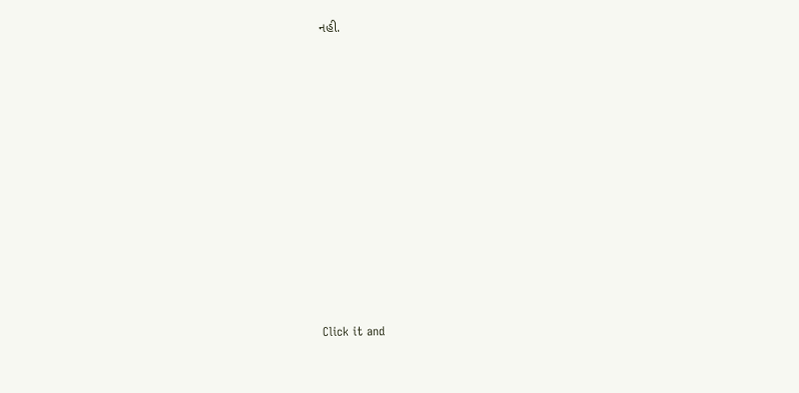નહી.












Click it and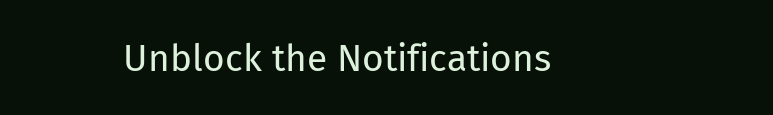Unblock the Notifications